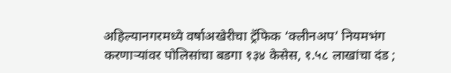अहिल्यानगरमध्ये वर्षाअखेरीचा ट्रॅफिक ‘क्लीनअप’ नियमभंग करणाऱ्यांवर पोलिसांचा बडगा १३४ केसेस, १.५८ लाखांचा दंड ;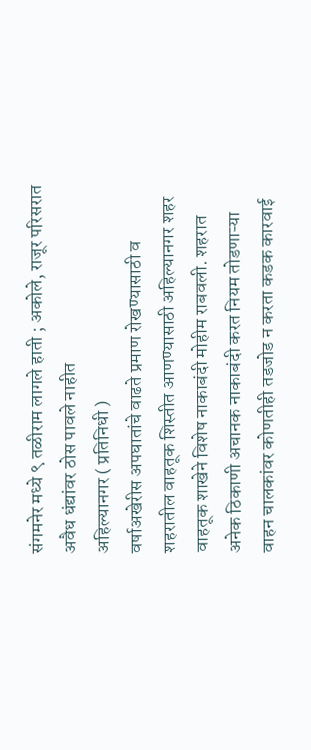संगमनेर मध्ये ९ तळीराम लागले हाती ; अकोले, राजूर परिसरात अवैध धंद्यांवर ठोस पावले नाहीत
अहिल्यानगर ( प्रतिनिधी )
वर्षाअखेरीस अपघातांचे वाढते प्रमाण रोखण्यासाठी व शहरातील वाहतूक शिस्तीत आणण्यासाठी अहिल्यानगर शहर वाहतूक शाखेने विशेष नाकाबंदी मोहीम राबवली. शहरात अनेक ठिकाणी अचानक नाकाबंदी करत नियम तोडणाऱ्या वाहन चालकांवर कोणतीही तडजोड न करता कडक कारवाई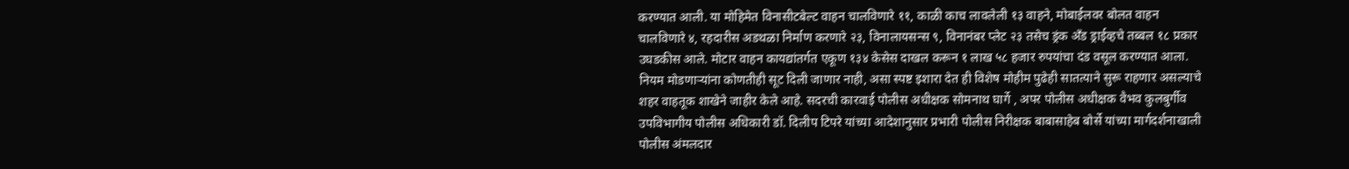करण्यात आली. या मोहिमेत विनासीटबेल्ट वाहन चालविणारे ११, काळी काच लावलेली १३ वाहने, मोबाईलवर बोलत वाहन चालविणारे ४, रहदारीस अडथळा निर्माण करणारे २३, विनालायसन्स ९, विनानंबर प्लेट २३ तसेच ड्रंक अँड ड्राईव्हचे तब्बल १८ प्रकार उघडकीस आले. मोटार वाहन कायद्यांतर्गत एकूण १३४ केसेस दाखल करून १ लाख ५८ हजार रुपयांचा दंड वसूल करण्यात आला. नियम मोडणाऱ्यांना कोणतीही सूट दिली जाणार नाही, असा स्पष्ट इशारा देत ही विशेष मोहीम पुढेही सातत्याने सुरू राहणार असल्याचे शहर वाहतूक शाखेने जाहीर केले आहे. सदरची कारवाई पोलीस अधीक्षक सोमनाथ घार्गे , अपर पोलीस अधीक्षक वैभव कुलबुर्गीव उपविभागीय पोलीस अधिकारी डॉ. दिलीप टिपरे यांच्या आदेशानुसार प्रभारी पोलीस निरीक्षक बाबासाहेब बोर्से यांच्या मार्गदर्शनाखाली पोलीस अंमलदार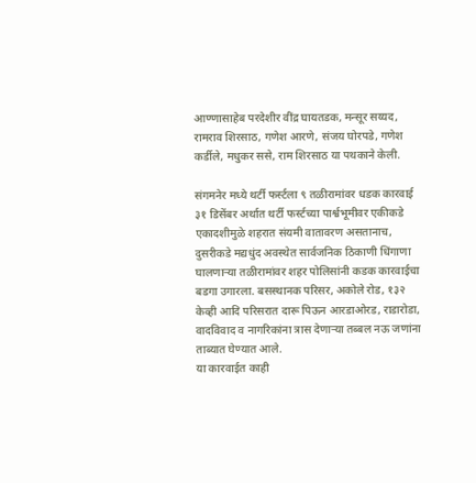आण्णासाहेब परदेशीर वींद्र घायतडक, मन्सूर सय्यद, रामराव शिरसाठ, गणेश आरणे, संजय घोरपडे, गणेश कर्डीले, मधुकर ससे, राम शिरसाठ या पथकाने केली.

संगमनेर मध्ये थर्टी फर्स्टला ९ तळीरामांवर धडक कारवाई
३१ डिसेंबर अर्थात थर्टी फर्स्टच्या पार्श्वभूमीवर एकीकडे एकादशीमुळे शहरात संयमी वातावरण असतानाच, दुसरीकडे मद्यधुंद अवस्थेत सार्वजनिक ठिकाणी धिंगाणा घालणाऱ्या तळीरामांवर शहर पोलिसांनी कडक कारवाईचा बडगा उगारला. बसस्थानक परिसर, अकोले रोड, १३२ केव्ही आदि परिसरात दारू पिऊन आरडाओरड, राडारोडा, वादविवाद व नागरिकांना त्रास देणाऱ्या तब्बल नऊ जणांना ताब्यात घेण्यात आले.
या कारवाईत काही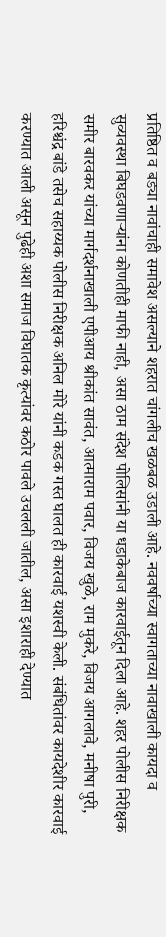प्रतिष्ठित व बड्या नावांचाही समावेश असल्याने शहरात चांगलीच खळबळ उडाली आहे. नववर्षाच्या स्वागताच्या नावाखाली कायदा व सुव्यवस्था बिघडवणाऱ्यांना कोणतीही माफी नाही, असा ठाम संदेश पोलिसांनी या धडाकेबाज कारवाईतून दिला आहे. शहर पोलीस निरीक्षक समीर बारवकर यांच्या मार्गदर्शनाखाली एपीआय श्रीकांत सावंत, आत्माराम पवार, विजय खुळे, राम मुकरे, विजय आगलावे, मनीषा पुरी, हरिश्चंद्र बांडे तसेच सहाय्यक पोलीस निरीक्षक अनिल मोरे यांनी कडक गस्त घालत ही कारवाई यशस्वी केली. संबंधितांवर कायदेशीर कारवाई करण्यात आली असून पुढेही अशा समाज विघातक कृत्यांवर कठोर पावले उचलली जातील, असा इशाराही देण्यात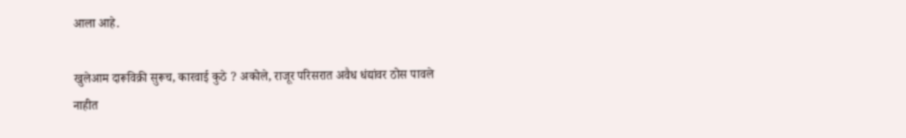आला आहे.

खुलेआम दारूविक्री सुरूच, कारवाई कुठे ? अकोले, राजूर परिसरात अवैध धंद्यांवर ठोस पावले नाहीत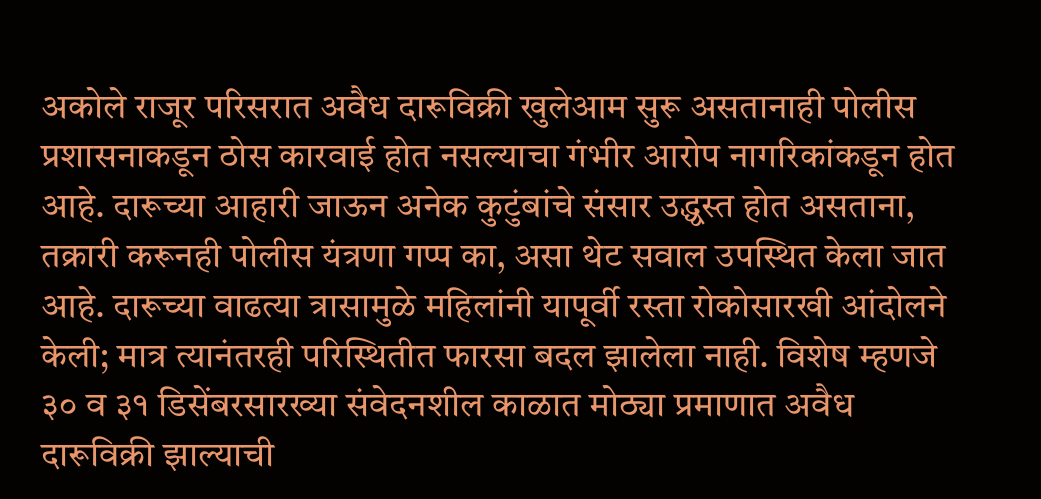अकोले राजूर परिसरात अवैध दारूविक्री खुलेआम सुरू असतानाही पोलीस प्रशासनाकडून ठोस कारवाई होत नसल्याचा गंभीर आरोप नागरिकांकडून होत आहे. दारूच्या आहारी जाऊन अनेक कुटुंबांचे संसार उद्ध्वस्त होत असताना, तक्रारी करूनही पोलीस यंत्रणा गप्प का, असा थेट सवाल उपस्थित केला जात आहे. दारूच्या वाढत्या त्रासामुळे महिलांनी यापूर्वी रस्ता रोकोसारखी आंदोलने केली; मात्र त्यानंतरही परिस्थितीत फारसा बदल झालेला नाही. विशेष म्हणजे ३० व ३१ डिसेंबरसारख्या संवेदनशील काळात मोठ्या प्रमाणात अवैध दारूविक्री झाल्याची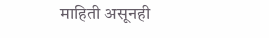माहिती असूनही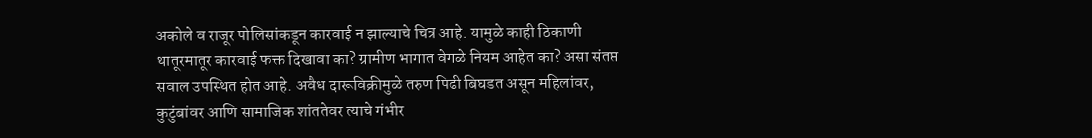अकोले व राजूर पोलिसांकडून कारवाई न झाल्याचे चित्र आहे. यामुळे काही ठिकाणी थातूरमातूर कारवाई फक्त दिखावा का? ग्रामीण भागात वेगळे नियम आहेत का? असा संतप्त सवाल उपस्थित होत आहे. अवैध दारूविक्रीमुळे तरुण पिढी बिघडत असून महिलांवर, कुटुंबांवर आणि सामाजिक शांततेवर त्याचे गंभीर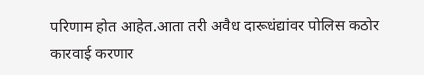परिणाम होत आहेत.आता तरी अवैध दारूधंद्यांवर पोलिस कठोर कारवाई करणार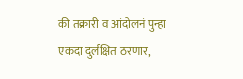की तक्रारी व आंदोलनं पुन्हा एकदा दुर्लक्षित ठरणार,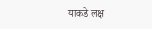याकडे लक्ष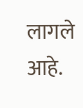लागले आहे.